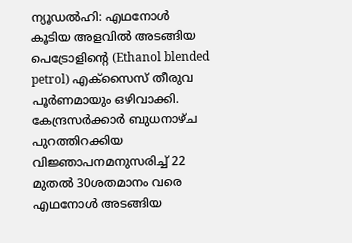ന്യൂഡൽഹി: എഥനോൾ കൂടിയ അളവിൽ അടങ്ങിയ പെട്രോളിന്റെ (Ethanol blended petrol) എക്സൈസ് തീരുവ പൂർണമായും ഒഴിവാക്കി. കേന്ദ്രസർക്കാർ ബുധനാഴ്ച പുറത്തിറക്കിയ വിജ്ഞാപനമനുസരിച്ച് 22 മുതൽ 30ശതമാനം വരെ എഥനോൾ അടങ്ങിയ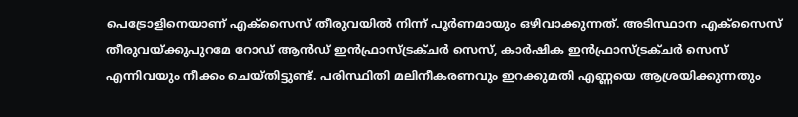പെട്രോളിനെയാണ് എക്സൈസ് തീരുവയിൽ നിന്ന് പൂർണമായും ഒഴിവാക്കുന്നത്. അടിസ്ഥാന എക്സൈസ് തീരുവയ്ക്കുപുറമേ റോഡ് ആൻഡ് ഇൻഫ്രാസ്ട്രക്ചർ സെസ്, കാർഷിക ഇൻഫ്രാസ്ട്രക്ചർ സെസ് എന്നിവയും നീക്കം ചെയ്തിട്ടുണ്ട്. പരിസ്ഥിതി മലിനീകരണവും ഇറക്കുമതി എണ്ണയെ ആശ്രയിക്കുന്നതും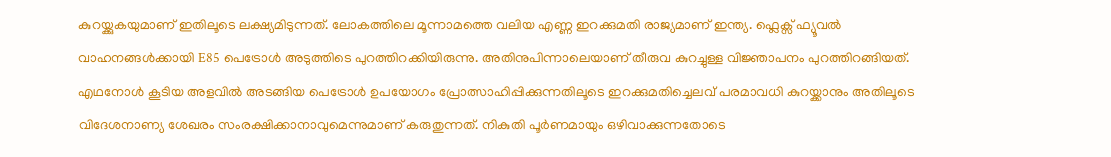കുറയ്ക്കുകയുമാണ് ഇതിലൂടെ ലക്ഷ്യമിടുന്നത്. ലോകത്തിലെ മൂന്നാമത്തെ വലിയ എണ്ണ ഇറക്കുമതി രാജ്യമാണ് ഇന്ത്യ. ഫ്ലെക്സ് ഫ്യൂവൽ വാഹനങ്ങൾക്കായി E85 പെട്രോൾ അടുത്തിടെ പുറത്തിറക്കിയിരുന്നു. അതിനുപിന്നാലെയാണ് തീരുവ കുറച്ചുള്ള വിജ്ഞാപനം പുറത്തിറങ്ങിയത്.
എഥനോൾ കൂടിയ അളവിൽ അടങ്ങിയ പെട്രോൾ ഉപയോഗം പ്രോത്സാഹിപ്പിക്കുന്നതിലൂടെ ഇറക്കുമതിച്ചെലവ് പരമാവധി കുറയ്ക്കാനും അതിലൂടെ വിദേശനാണ്യ ശേഖരം സംരക്ഷിക്കാനാവുമെന്നുമാണ് കരുതുന്നത്. നികുതി പൂർണമായും ഒഴിവാക്കുന്നതോടെ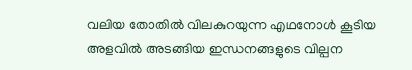വലിയ തോതിൽ വിലകുറയുന്ന എഥനോൾ കൂടിയ അളവിൽ അടങ്ങിയ ഇന്ധനങ്ങളുടെ വില്പന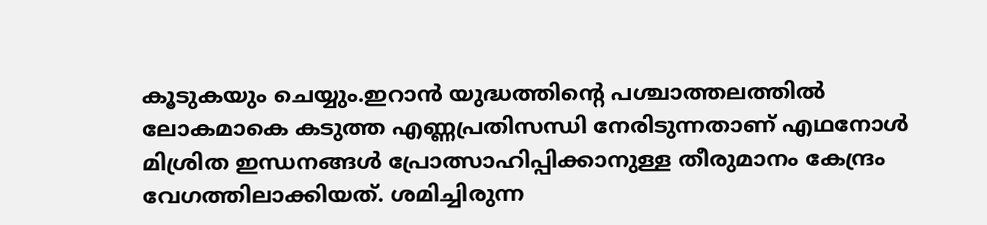കൂടുകയും ചെയ്യും.ഇറാൻ യുദ്ധത്തിന്റെ പശ്ചാത്തലത്തിൽ ലോകമാകെ കടുത്ത എണ്ണപ്രതിസന്ധി നേരിടുന്നതാണ് എഥനോൾ മിശ്രിത ഇന്ധനങ്ങൾ പ്രോത്സാഹിപ്പിക്കാനുള്ള തീരുമാനം കേന്ദ്രം വേഗത്തിലാക്കിയത്. ശമിച്ചിരുന്ന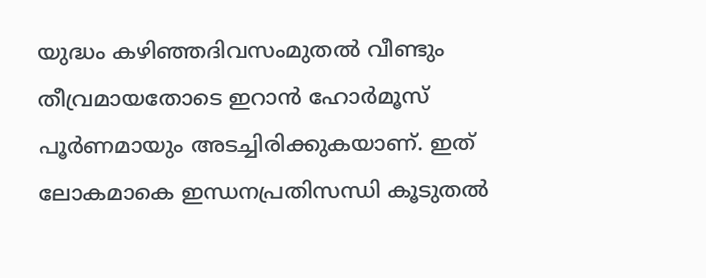യുദ്ധം കഴിഞ്ഞദിവസംമുതൽ വീണ്ടും തീവ്രമായതോടെ ഇറാൻ ഹോർമൂസ് പൂർണമായും അടച്ചിരിക്കുകയാണ്. ഇത് ലോകമാകെ ഇന്ധനപ്രതിസന്ധി കൂടുതൽ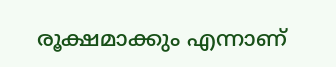രൂക്ഷമാക്കും എന്നാണ്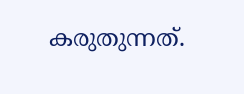കരുതുന്നത്.